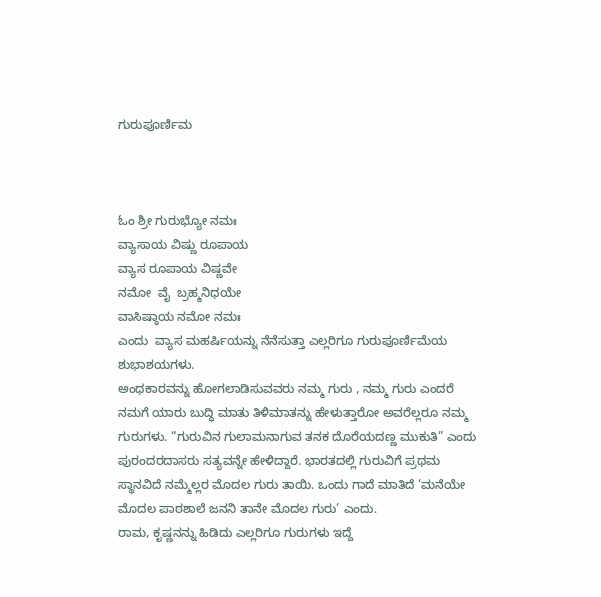ಗುರುಪೂರ್ಣಿಮ



ಓಂ ಶ್ರೀ ಗುರುಭ್ಯೋ ನಮಃ
ವ್ಯಾಸಾಯ ವಿಷ್ಣು ರೂಪಾಯ
ವ್ಯಾಸ ರೂಪಾಯ ವಿಷ್ಣವೇ
ನಮೋ  ವೈ  ಬ್ರಹ್ಮನಿಧಯೇ
ವಾಸಿಷ್ಠಾಯ ನಮೋ ನಮಃ
ಎಂದು  ವ್ಯಾಸ ಮಹರ್ಷಿಯನ್ನು ನೆನೆಸುತ್ತಾ ಎಲ್ಲರಿಗೂ ಗುರುಪೂರ್ಣಿಮೆಯ ಶುಭಾಶಯಗಳು.
ಅಂಧಕಾರವನ್ನು ಹೋಗಲಾಡಿಸುವವರು ನಮ್ಮ ಗುರು , ನಮ್ಮ ಗುರು ಎಂದರೆ ನಮಗೆ ಯಾರು ಬುದ್ಧಿ ಮಾತು ತಿಳಿಮಾತನ್ನು ಹೇಳುತ್ತಾರೋ ಅವರೆಲ್ಲರೂ ನಮ್ಮ ಗುರುಗಳು. “ಗುರುವಿನ ಗುಲಾಮನಾಗುವ ತನಕ ದೊರೆಯದಣ್ಣ ಮುಕುತಿ” ಎಂದು ಪುರಂದರದಾಸರು ಸತ್ಯವನ್ನೇ ಹೇಳಿದ್ದಾರೆ. ಭಾರತದಲ್ಲಿ ಗುರುವಿಗೆ ಪ್ರಥಮ ಸ್ಥಾನವಿದೆ ನಮ್ಮೆಲ್ಲರ ಮೊದಲ ಗುರು ತಾಯಿ. ಒಂದು ಗಾದೆ ಮಾತಿದೆ ‘ಮನೆಯೇ ಮೊದಲ ಪಾಠಶಾಲೆ ಜನನಿ ತಾನೇ ಮೊದಲ ಗುರು’ ಎಂದು.
ರಾಮ, ಕೃಷ್ಣನನ್ನು ಹಿಡಿದು ಎಲ್ಲರಿಗೂ ಗುರುಗಳು ಇದ್ದೆ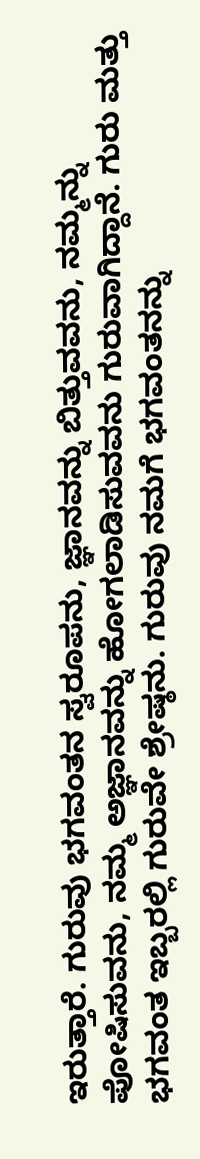ಇರುತ್ತಾರೆ. ಗುರುವು ಭಗವಂತನ ಸ್ವರೂಪನು, ಜ್ಞಾನವನ್ನು ಬಿತ್ತುವವನು, ನಮ್ಮನ್ನು ಪೋಷಿಸುವನು, ನಮ್ಮ ಅಜ್ಞಾನವನ್ನು ಹೋಗಲಾಡಿಸುವವನು ಗುರುವಾಗಿದ್ದಾನೆ. ಗುರು ಮತ್ತು ಭಗವಂತ ಇಬ್ಬರಲ್ಲಿ ಗುರುವೇ ಶ್ರೇಷ್ಠನು. ಗುರುವು ನಮಗೆ ಭಗವಂತನನ್ನು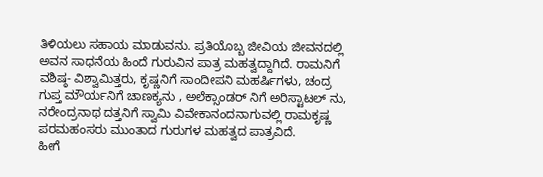ತಿಳಿಯಲು ಸಹಾಯ ಮಾಡುವನು. ಪ್ರತಿಯೊಬ್ಬ ಜೀವಿಯ ಜೀವನದಲ್ಲಿ ಅವನ ಸಾಧನೆಯ ಹಿಂದೆ ಗುರುವಿನ ಪಾತ್ರ ಮಹತ್ವದ್ದಾಗಿದೆ. ರಾಮನಿಗೆ ವಶಿಷ್ಠ- ವಿಶ್ವಾಮಿತ್ತರು, ಕೃಷ್ಣನಿಗೆ ಸಾಂದೀಪನಿ ಮಹರ್ಷಿಗಳು, ಚಂದ್ರ ಗುಪ್ತ ಮೌರ್ಯನಿಗೆ ಚಾಣಕ್ಯನು , ಅಲೆಕ್ಸಾಂಡರ್ ನಿಗೆ ಅರಿಸ್ಟಾಟಲ್ ನು, ನರೇಂದ್ರನಾಥ ದತ್ತನಿಗೆ ಸ್ವಾಮಿ ವಿವೇಕಾನಂದನಾಗುವಲ್ಲಿ ರಾಮಕೃಷ್ಣ ಪರಮಹಂಸರು ಮುಂತಾದ ಗುರುಗಳ ಮಹತ್ವದ ಪಾತ್ರವಿದೆ.
ಹೀಗೆ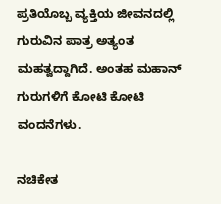ಪ್ರತಿಯೊಬ್ಬ ವ್ಯಕ್ತಿಯ ಜೀವನದಲ್ಲಿ ಗುರುವಿನ ಪಾತ್ರ ಅತ್ಯಂತ ಮಹತ್ವದ್ದಾಗಿದೆ. ಅಂತಹ ಮಹಾನ್ ಗುರುಗಳಿಗೆ ಕೋಟಿ ಕೋಟಿ ವಂದನೆಗಳು.

ನಚಿಕೇತ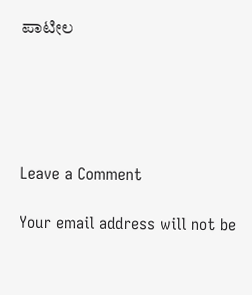ಪಾಟೀಲ





Leave a Comment

Your email address will not be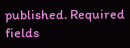published. Required fields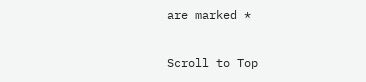are marked *

Scroll to Top